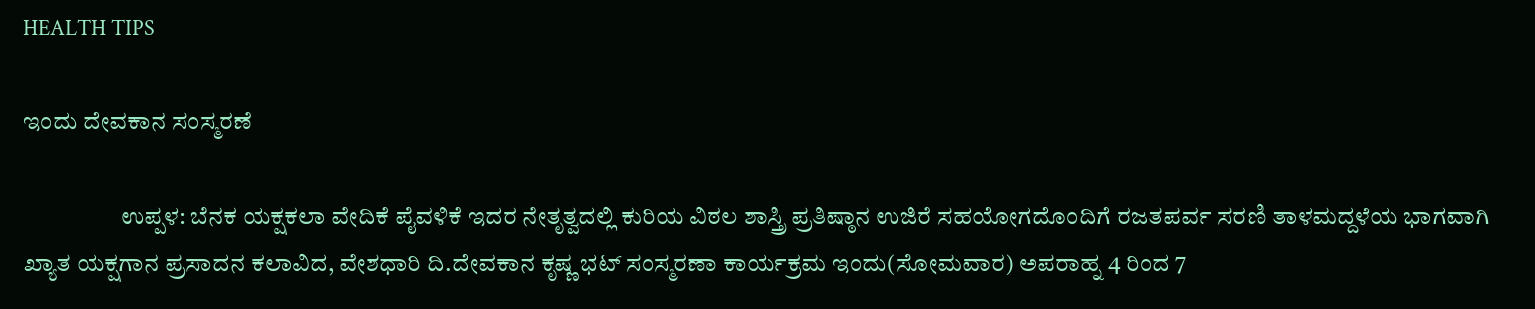HEALTH TIPS

ಇಂದು ದೇವಕಾನ ಸಂಸ್ಮರಣೆ

                    ಉಪ್ಪಳ: ಬೆನಕ ಯಕ್ಷಕಲಾ ವೇದಿಕೆ ಪೈವಳಿಕೆ ಇದರ ನೇತೃತ್ವದಲ್ಲಿ ಕುರಿಯ ವಿಠಲ ಶಾಸ್ತ್ರಿ ಪ್ರತಿಷ್ಠಾನ ಉಜಿರೆ ಸಹಯೋಗದೊಂದಿಗೆ ರಜತಪರ್ವ ಸರಣಿ ತಾಳಮದ್ದಳೆಯ ಭಾಗವಾಗಿ ಖ್ಯಾತ ಯಕ್ಷಗಾನ ಪ್ರಸಾದನ ಕಲಾವಿದ, ವೇಶಧಾರಿ ದಿ.ದೇವಕಾನ ಕೃಷ್ಣ ಭಟ್ ಸಂಸ್ಮರಣಾ ಕಾರ್ಯಕ್ರಮ ಇಂದು(ಸೋಮವಾರ) ಅಪರಾಹ್ನ 4 ರಿಂದ 7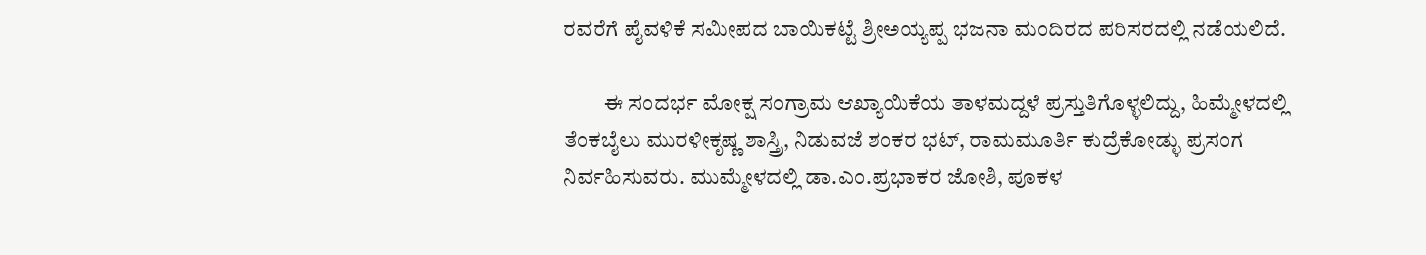ರವರೆಗೆ ಪೈವಳಿಕೆ ಸಮೀಪದ ಬಾಯಿಕಟ್ಟೆ ಶ್ರೀಅಯ್ಯಪ್ಪ ಭಜನಾ ಮಂದಿರದ ಪರಿಸರದಲ್ಲಿ ನಡೆಯಲಿದೆ.

         ಈ ಸಂದರ್ಭ ಮೋಕ್ಷ ಸಂಗ್ರಾಮ ಆಖ್ಯಾಯಿಕೆಯ ತಾಳಮದ್ದಳೆ ಪ್ರಸ್ತುತಿಗೊಳ್ಳಲಿದ್ದು, ಹಿಮ್ಮೇಳದಲ್ಲಿ ತೆಂಕಬೈಲು ಮುರಳೀಕೃಷ್ಣ ಶಾಸ್ತ್ರಿ, ನಿಡುವಜೆ ಶಂಕರ ಭಟ್, ರಾಮಮೂರ್ತಿ ಕುದ್ರೆಕೋಡ್ಳು ಪ್ರಸಂಗ ನಿರ್ವಹಿಸುವರು. ಮುಮ್ಮೇಳದಲ್ಲಿ ಡಾ.ಎಂ.ಪ್ರಭಾಕರ ಜೋಶಿ, ಪೂಕಳ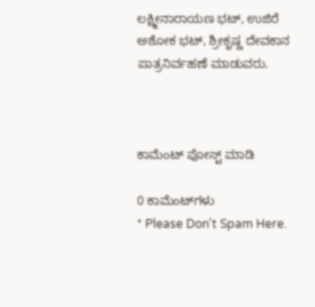ಲಕ್ಷ್ಮೀನಾರಾಯಣ ಭಟ್, ಉಜಿರೆ ಅಶೋಕ ಭಟ್, ಶ್ರೀಕೃಷ್ಣ ದೇವಕಾನ ಪಾತ್ರನಿರ್ವಹಣೆ ಮಾಡುವರು.



ಕಾಮೆಂಟ್‌‌ ಪೋಸ್ಟ್‌ ಮಾಡಿ

0 ಕಾಮೆಂಟ್‌ಗಳು
* Please Don't Spam Here.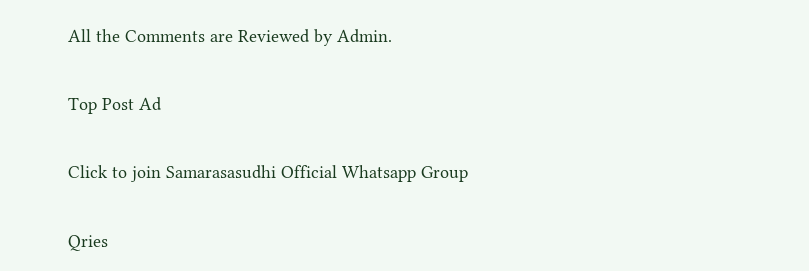All the Comments are Reviewed by Admin.

Top Post Ad

Click to join Samarasasudhi Official Whatsapp Group

Qries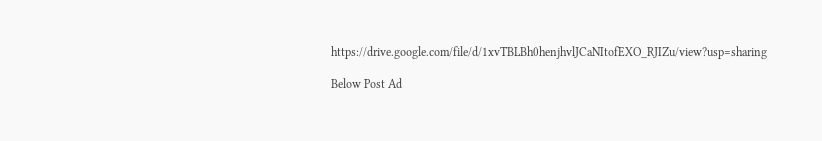https://drive.google.com/file/d/1xvTBLBh0henjhvlJCaNItofEXO_RJIZu/view?usp=sharing

Below Post Ad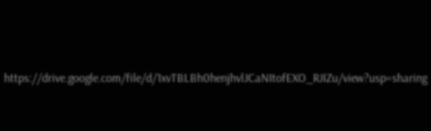https://drive.google.com/file/d/1xvTBLBh0henjhvlJCaNItofEXO_RJIZu/view?usp=sharing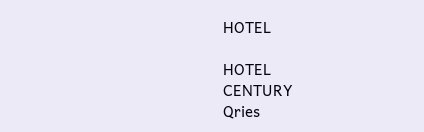HOTEL

HOTEL
CENTURY
Qries